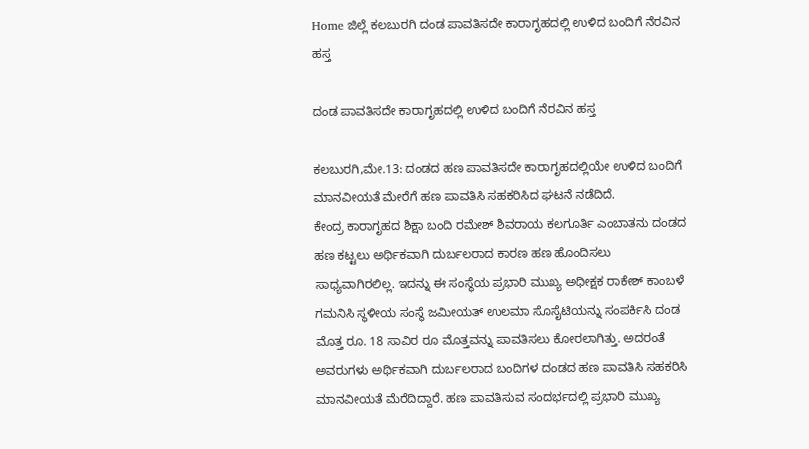Home ಜಿಲ್ಲೆ ಕಲಬುರಗಿ ದಂಡ ಪಾವತಿಸದೇ ಕಾರಾಗೃಹದಲ್ಲಿ ಉಳಿದ ಬಂದಿಗೆ ನೆರವಿನ ಹಸ್ತ

ದಂಡ ಪಾವತಿಸದೇ ಕಾರಾಗೃಹದಲ್ಲಿ ಉಳಿದ ಬಂದಿಗೆ ನೆರವಿನ ಹಸ್ತ

ಕಲಬುರಗಿ,ಮೇ.13: ದಂಡದ ಹಣ ಪಾವತಿಸದೇ ಕಾರಾಗೃಹದಲ್ಲಿಯೇ ಉಳಿದ ಬಂದಿಗೆ ಮಾನವೀಯತೆ ಮೇರೆಗೆ ಹಣ ಪಾವತಿಸಿ ಸಹಕರಿಸಿದ ಘಟನೆ ನಡೆದಿದೆ.
ಕೇಂದ್ರ ಕಾರಾಗೃಹದ ಶಿಕ್ಷಾ ಬಂದಿ ರಮೇಶ್ ಶಿವರಾಯ ಕಲಗೂರ್ತಿ ಎಂಬಾತನು ದಂಡದ ಹಣ ಕಟ್ಟಲು ಅರ್ಥಿಕವಾಗಿ ದುರ್ಬಲರಾದ ಕಾರಣ ಹಣ ಹೊಂದಿಸಲು ಸಾಧ್ಯವಾಗಿರಲಿಲ್ಲ. ಇದನ್ನು ಈ ಸಂಸ್ಥೆಯ ಪ್ರಭಾರಿ ಮುಖ್ಯ ಅಧೀಕ್ಷಕ ರಾಕೇಶ್ ಕಾಂಬಳೆ ಗಮನಿಸಿ ಸ್ಥಳೀಯ ಸಂಸ್ಥೆ ಜಮೀಯತ್ ಉಲಮಾ ಸೊಸೈಟಿಯನ್ನು ಸಂಪರ್ಕಿಸಿ ದಂಡ ಮೊತ್ತ ರೂ. 18 ಸಾವಿರ ರೂ ಮೊತ್ತವನ್ನು ಪಾವತಿಸಲು ಕೋರಲಾಗಿತ್ತು. ಅದರಂತೆ ಅವರುಗಳು ಅರ್ಥಿಕವಾಗಿ ದುರ್ಬಲರಾದ ಬಂದಿಗಳ ದಂಡದ ಹಣ ಪಾವತಿಸಿ ಸಹಕರಿಸಿ ಮಾನವೀಯತೆ ಮೆರೆದಿದ್ದಾರೆ. ಹಣ ಪಾವತಿಸುವ ಸಂದರ್ಭದಲ್ಲಿ ಪ್ರಭಾರಿ ಮುಖ್ಯ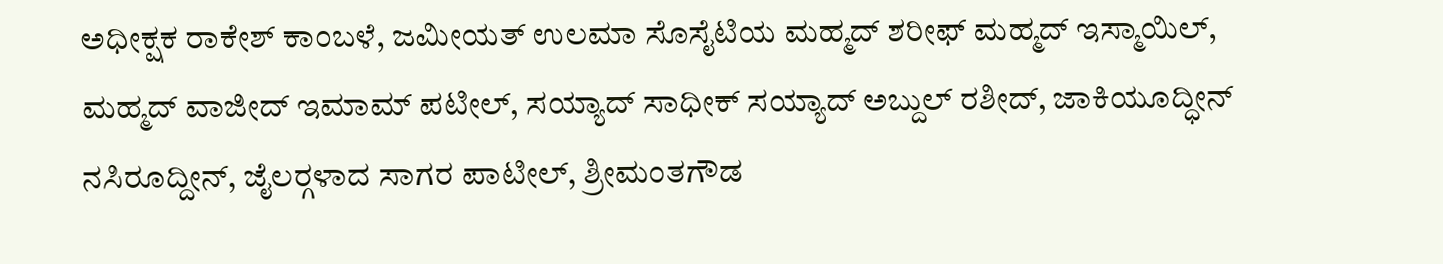ಅಧೀಕ್ಷಕ ರಾಕೇಶ್ ಕಾಂಬಳೆ, ಜಮೀಯತ್ ಉಲಮಾ ಸೊಸೈಟಿಯ ಮಹ್ಮದ್ ಶರೀಫ್ ಮಹ್ಮದ್ ಇಸ್ಮಾಯಿಲ್, ಮಹ್ಮದ್ ವಾಜೀದ್ ಇಮಾಮ್ ಪಟೀಲ್, ಸಯ್ಯಾದ್ ಸಾಧೀಕ್ ಸಯ್ಯಾದ್ ಅಬ್ದುಲ್ ರಶೀದ್, ಜಾಕಿಯೂದ್ಧೀನ್ ನಸಿರೂದ್ದೀನ್, ಜೈಲರ್‍ಗಳಾದ ಸಾಗರ ಪಾಟೀಲ್, ಶ್ರೀಮಂತಗೌಡ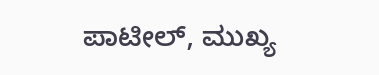ಪಾಟೀಲ್, ಮುಖ್ಯ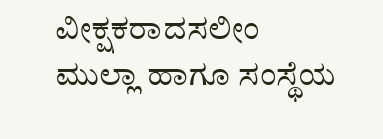ವೀಕ್ಷಕರಾದಸಲೀಂ ಮುಲ್ಲಾ ಹಾಗೂ ಸಂಸ್ಥೆಯ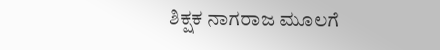ಶಿಕ್ಷಕ ನಾಗರಾಜ ಮೂಲಗೆ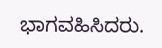ಭಾಗವಹಿಸಿದರು.